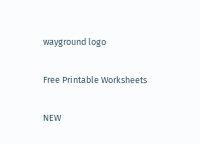wayground logo

Free Printable Worksheets

NEW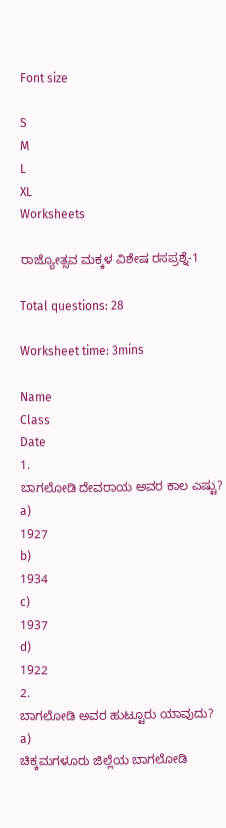Font size

S
M
L
XL
Worksheets

ರಾಜ್ಯೋತ್ಸವ ಮಕ್ಕಳ ವಿಶೇಷ ರಸಪ್ರಶ್ನೆ-1

Total questions: 28

Worksheet time: 3mins

Name
Class
Date
1.
ಬಾಗಲೋಡಿ ದೇವರಾಯ ಅವರ ಕಾಲ ಎಷ್ಟು?
a)
1927
b)
1934
c)
1937
d)
1922
2.
ಬಾಗಲೋಡಿ ಅವರ ಹುಟ್ಟೂರು ಯಾವುದು?
a)
ಚಿಕ್ಕಮಗಳೂರು ಜಿಲ್ಲೆಯ ಬಾಗಲೋಡಿ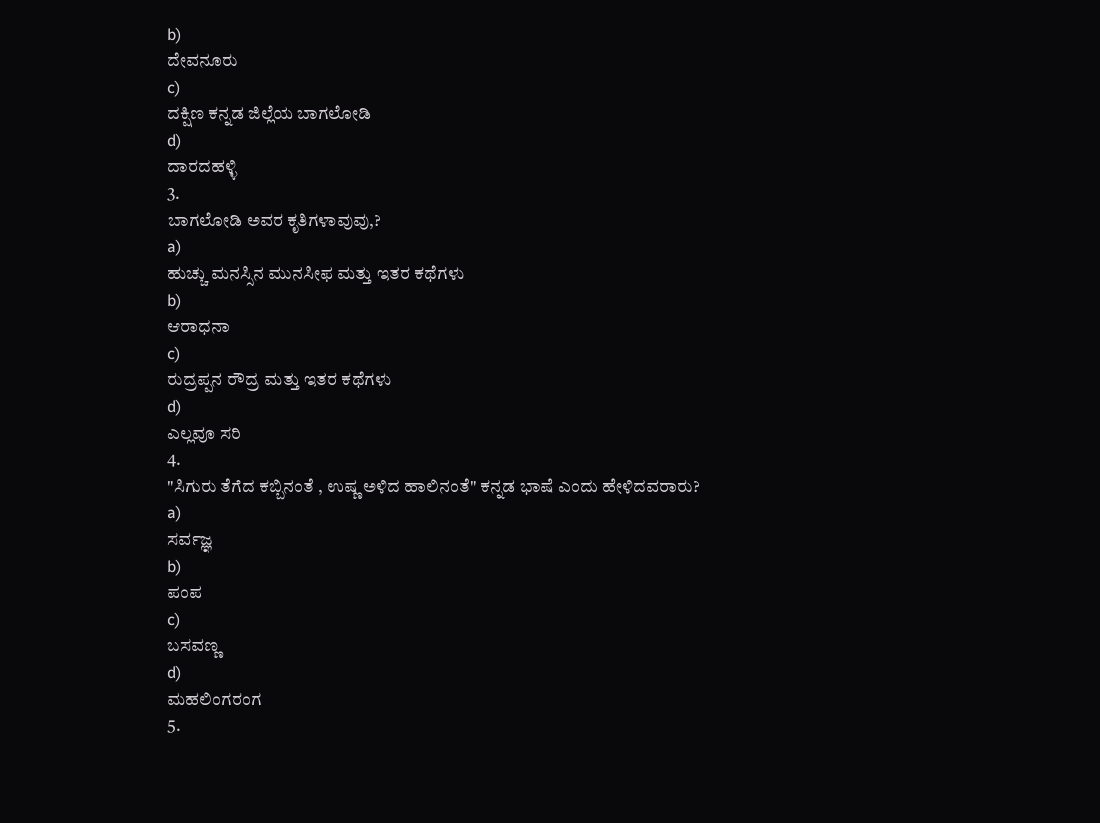b)
ದೇವನೂರು
c)
ದಕ್ಷಿಣ ಕನ್ನಡ ಜಿಲ್ಲೆಯ ಬಾಗಲೋಡಿ
d)
ದಾರದಹಳ್ಳಿ
3.
ಬಾಗಲೋಡಿ ಅವರ ಕೃತಿಗಳಾವುವು,?
a)
ಹುಚ್ಚು ಮನಸ್ಸಿನ ಮುನಸೀಫ ಮತ್ತು ಇತರ ಕಥೆಗಳು
b)
ಆರಾಧನಾ
c)
ರುದ್ರಪ್ಪನ ರೌದ್ರ ಮತ್ತು ಇತರ ಕಥೆಗಳು
d)
ಎಲ್ಲವೂ ಸರಿ
4.
"ಸಿಗುರು ತೆಗೆದ ಕಬ್ಬಿನಂತೆ , ಉಷ್ಣ ಅಳಿದ ಹಾಲಿನಂತೆ" ಕನ್ನಡ ಭಾಷೆ ಎಂದು ಹೇಳಿದವರಾರು?
a)
ಸರ್ವಜ್ಞ
b)
ಪಂಪ
c)
ಬಸವಣ್ಣ
d)
ಮಹಲಿಂಗರಂಗ
5.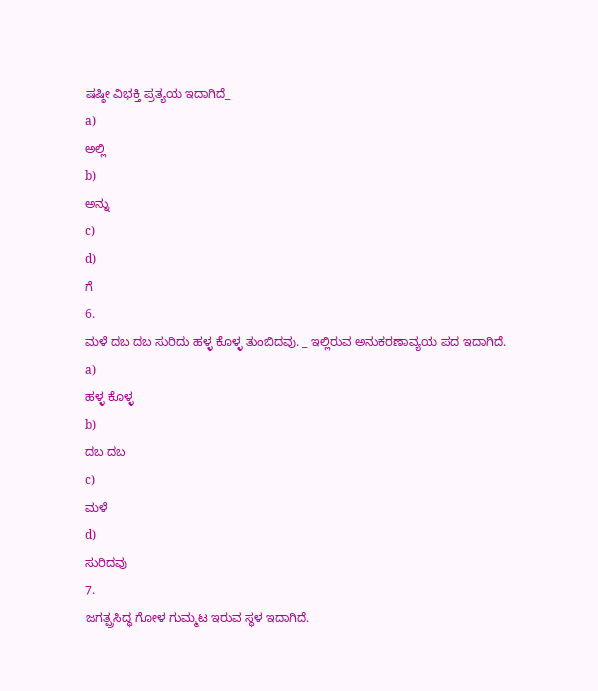ಷಷ್ಠೀ ವಿಭಕ್ತಿ ಪ್ರತ್ಯಯ ಇದಾಗಿದೆ_
a)
ಅಲ್ಲಿ
b)
ಅನ್ನು
c)
d)
ಗೆ
6.
ಮಳೆ ದಬ ದಬ ಸುರಿದು ಹಳ್ಳ ಕೊಳ್ಳ ತುಂಬಿದವು. _ ಇಲ್ಲಿರುವ ಅನುಕರಣಾವ್ಯಯ ಪದ ಇದಾಗಿದೆ.
a)
ಹಳ್ಳ ಕೊಳ್ಳ
b)
ದಬ ದಬ
c)
ಮಳೆ
d)
ಸುರಿದವು
7.
ಜಗತ್ಪ್ರಸಿದ್ಧ ಗೋಳ ಗುಮ್ಮಟ ಇರುವ ಸ್ಥಳ ಇದಾಗಿದೆ.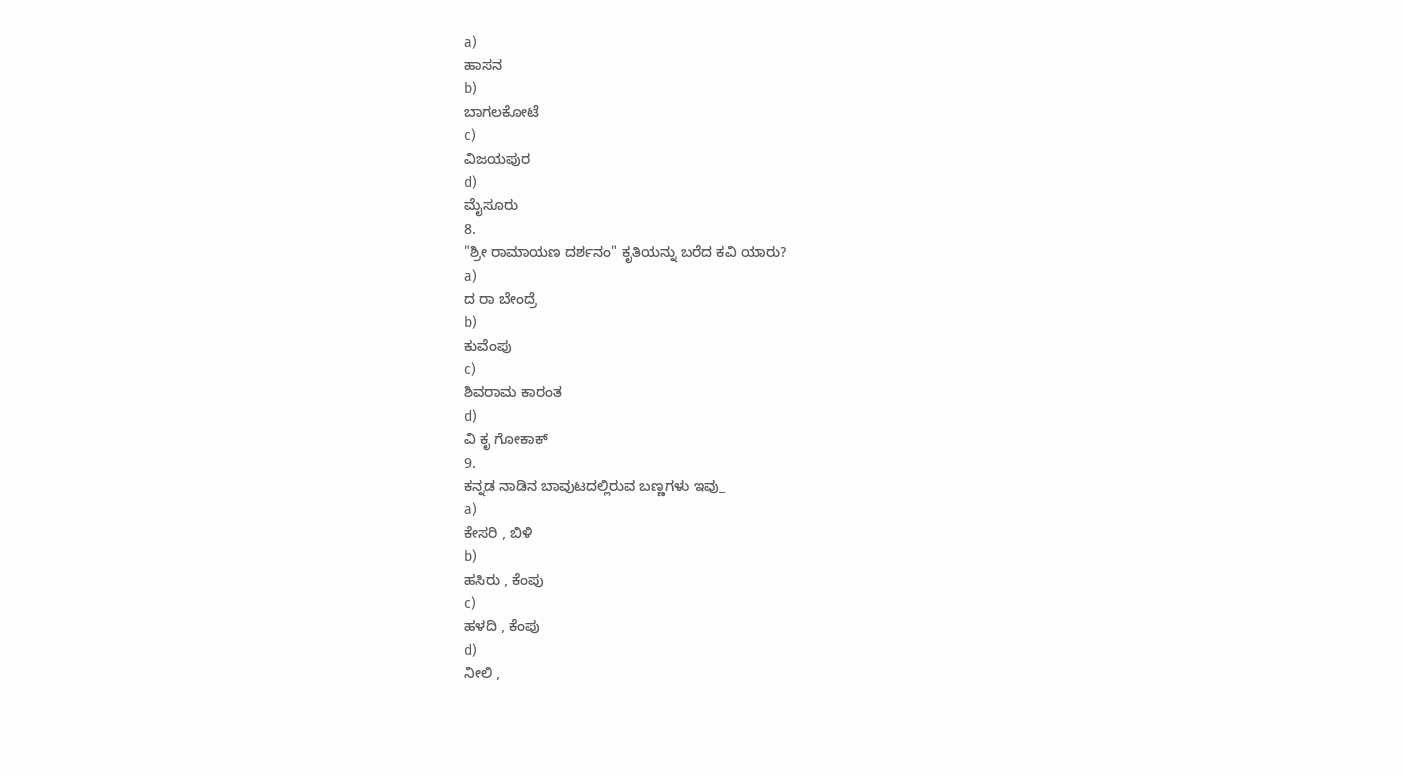a)
ಹಾಸನ
b)
ಬಾಗಲಕೋಟೆ
c)
ವಿಜಯಪುರ
d)
ಮೈಸೂರು
8.
"ಶ್ರೀ ರಾಮಾಯಣ ದರ್ಶನಂ" ಕೃತಿಯನ್ನು ಬರೆದ ಕವಿ ಯಾರು?
a)
ದ ರಾ ಬೇಂದ್ರೆ
b)
ಕುವೆಂಪು
c)
ಶಿವರಾಮ ಕಾರಂತ
d)
ವಿ ಕೃ ಗೋಕಾಕ್
9.
ಕನ್ನಡ ನಾಡಿನ ಬಾವುಟದಲ್ಲಿರುವ ಬಣ್ಣಗಳು ಇವು_
a)
ಕೇಸರಿ , ಬಿಳಿ
b)
ಹಸಿರು , ಕೆಂಪು
c)
ಹಳದಿ , ಕೆಂಪು
d)
ನೀಲಿ ,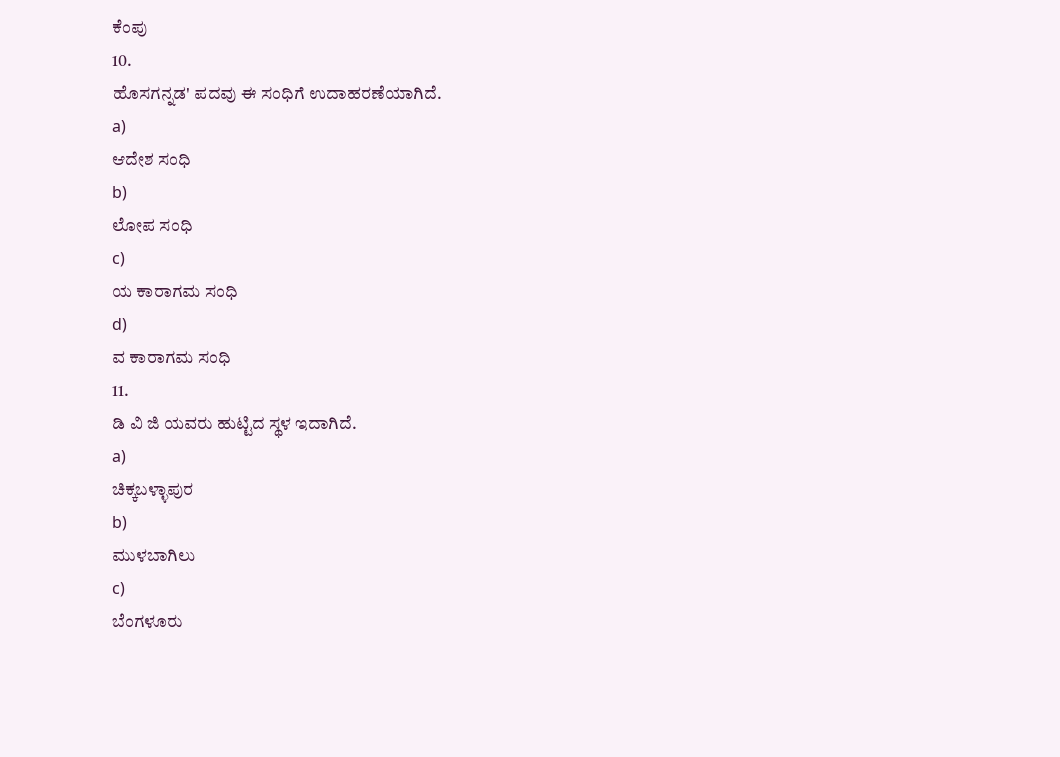ಕೆಂಪು
10.
ಹೊಸಗನ್ನಡ' ಪದವು ಈ ಸಂಧಿಗೆ ಉದಾಹರಣೆಯಾಗಿದೆ.
a)
ಆದೇಶ ಸಂಧಿ
b)
ಲೋಪ ಸಂಧಿ
c)
ಯ ಕಾರಾಗಮ ಸಂಧಿ
d)
ವ ಕಾರಾಗಮ ಸಂಧಿ
11.
ಡಿ ವಿ ಜಿ ಯವರು ಹುಟ್ಟಿದ ಸ್ಥಳ ಇದಾಗಿದೆ.
a)
ಚಿಕ್ಕಬಳ್ಳಾಪುರ
b)
ಮುಳಬಾಗಿಲು
c)
ಬೆಂಗಳೂರು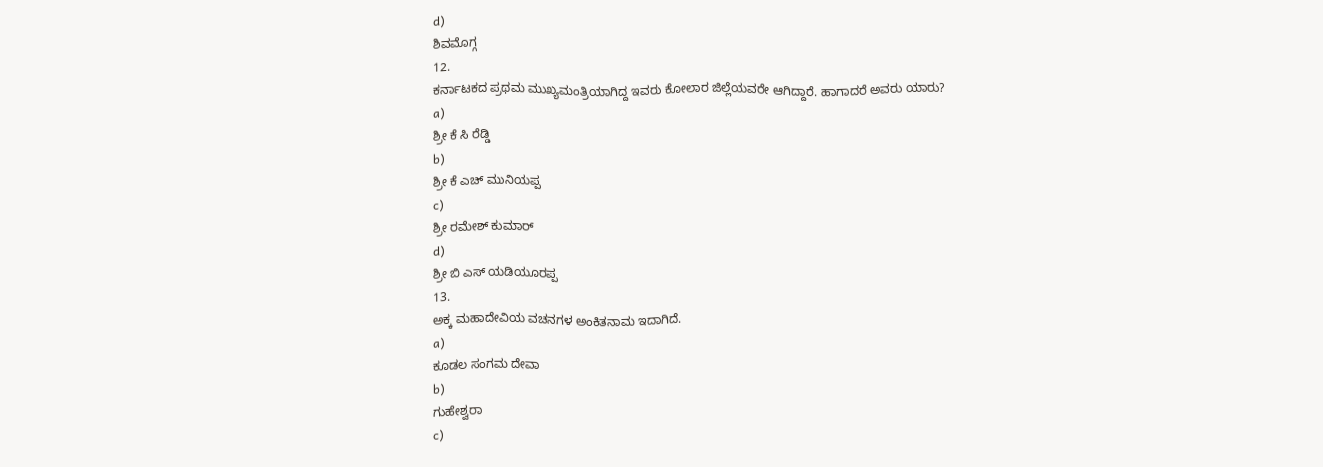d)
ಶಿವಮೊಗ್ಗ
12.
ಕರ್ನಾಟಕದ ಪ್ರಥಮ ಮುಖ್ಯಮಂತ್ರಿಯಾಗಿದ್ದ ಇವರು ಕೋಲಾರ ಜಿಲ್ಲೆಯವರೇ ಆಗಿದ್ದಾರೆ. ಹಾಗಾದರೆ ಅವರು ಯಾರು?
a)
ಶ್ರೀ ಕೆ ಸಿ ರೆಡ್ಡಿ
b)
ಶ್ರೀ ಕೆ ಎಚ್ ಮುನಿಯಪ್ಪ
c)
ಶ್ರೀ ರಮೇಶ್ ಕುಮಾರ್
d)
ಶ್ರೀ ಬಿ ಎಸ್ ಯಡಿಯೂರಪ್ಪ
13.
ಅಕ್ಕ ಮಹಾದೇವಿಯ ವಚನಗಳ ಅಂಕಿತನಾಮ ಇದಾಗಿದೆ.
a)
ಕೂಡಲ ಸಂಗಮ ದೇವಾ
b)
ಗುಹೇಶ್ವರಾ
c)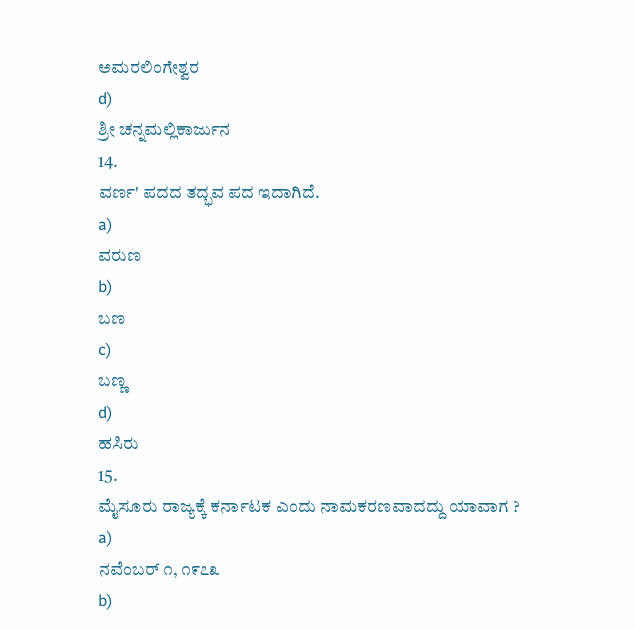ಅಮರಲಿಂಗೇಶ್ವರ
d)
ಶ್ರೀ ಚನ್ನಮಲ್ಲಿಕಾರ್ಜುನ
14.
ವರ್ಣ' ಪದದ ತದ್ಭವ ಪದ ಇದಾಗಿದೆ.
a)
ವರುಣ
b)
ಬಣ
c)
ಬಣ್ಣ
d)
ಹಸಿರು
15.
ಮೈಸೂರು ರಾಜ್ಯಕ್ಕೆ ಕರ್ನಾಟಕ ಎಂದು ನಾಮಕರಣವಾದದ್ದು ಯಾವಾಗ ?
a)
ನವೆಂಬರ್ ೧, ೧೯೭೩
b)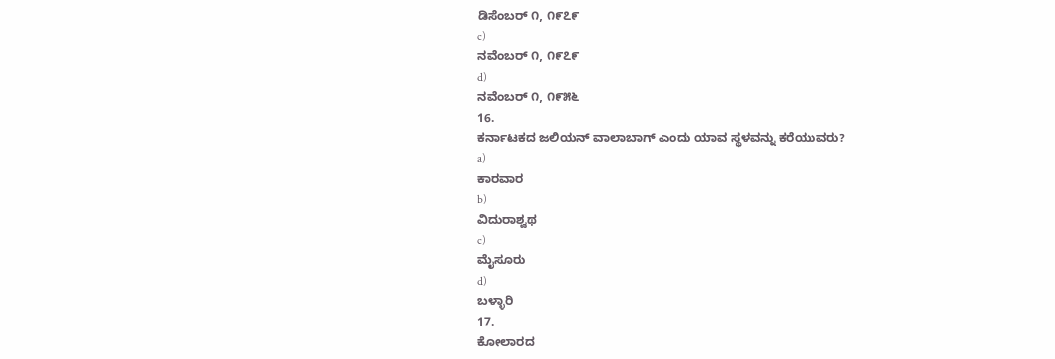ಡಿಸೆಂಬರ್ ೧, ೧೯೭೯
c)
ನವೆಂಬರ್ ೧, ೧೯೭೯
d)
ನವೆಂಬರ್ ೧, ೧೯೫೬
16.
ಕರ್ನಾಟಕದ ಜಲಿಯನ್ ವಾಲಾಬಾಗ್ ಎಂದು ಯಾವ ಸ್ಥಳವನ್ನು ಕರೆಯುವರು?
a)
ಕಾರವಾರ
b)
ವಿದುರಾಶ್ವಥ
c)
ಮೈಸೂರು
d)
ಬಳ್ಳಾರಿ
17.
ಕೋಲಾರದ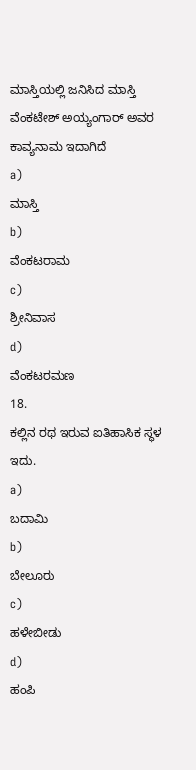ಮಾಸ್ತಿಯಲ್ಲಿ ಜನಿಸಿದ ಮಾಸ್ತಿ ವೆಂಕಟೇಶ್ ಅಯ್ಯಂಗಾರ್ ಅವರ ಕಾವ್ಯನಾಮ ಇದಾಗಿದೆ
a)
ಮಾಸ್ತಿ
b)
ವೆಂಕಟರಾಮ
c)
ಶ್ರೀನಿವಾಸ
d)
ವೆಂಕಟರಮಣ
18.
ಕಲ್ಲಿನ ರಥ ಇರುವ ಐತಿಹಾಸಿಕ ಸ್ಥಳ ಇದು.
a)
ಬದಾಮಿ
b)
ಬೇಲೂರು
c)
ಹಳೇಬೀಡು
d)
ಹಂಪಿ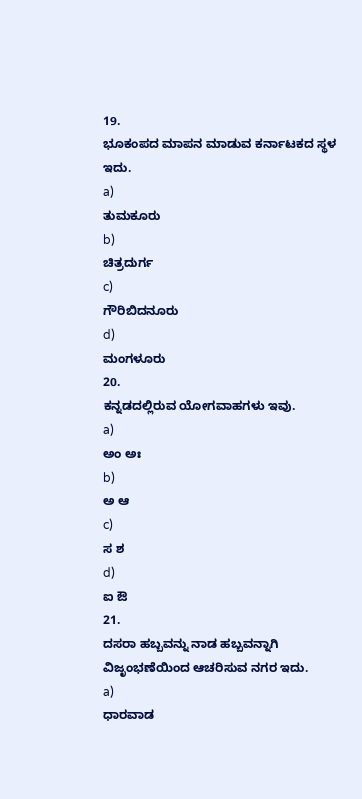19.
ಭೂಕಂಪದ ಮಾಪನ ಮಾಡುವ ಕರ್ನಾಟಕದ ಸ್ಥಳ ಇದು.
a)
ತುಮಕೂರು
b)
ಚಿತ್ರದುರ್ಗ
c)
ಗೌರಿಬಿದನೂರು
d)
ಮಂಗಳೂರು
20.
ಕನ್ನಡದಲ್ಲಿರುವ ಯೋಗವಾಹಗಳು ಇವು.
a)
ಅಂ ಅಃ
b)
ಅ ಆ
c)
ಸ ಶ
d)
ಐ ಔ
21.
ದಸರಾ ಹಬ್ಬವನ್ನು ನಾಡ ಹಬ್ಬವನ್ನಾಗಿ ವಿಜೃಂಭಣೆಯಿಂದ ಆಚರಿಸುವ ನಗರ ಇದು.
a)
ಧಾರವಾಡ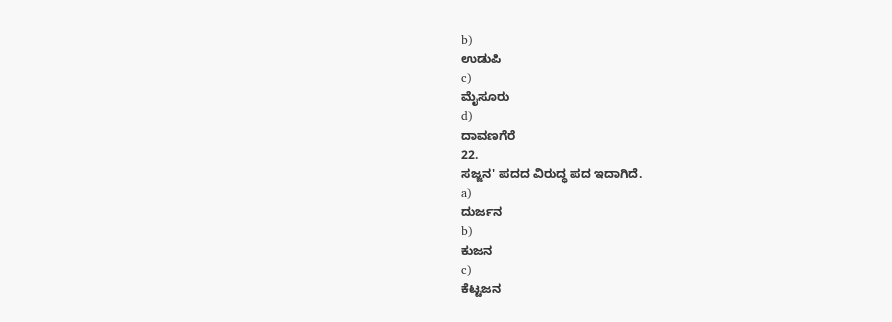b)
ಉಡುಪಿ
c)
ಮೈಸೂರು
d)
ದಾವಣಗೆರೆ
22.
ಸಜ್ಜನ' ಪದದ ವಿರುದ್ಧ ಪದ ಇದಾಗಿದೆ.
a)
ದುರ್ಜನ
b)
ಕುಜನ
c)
ಕೆಟ್ಟಜನ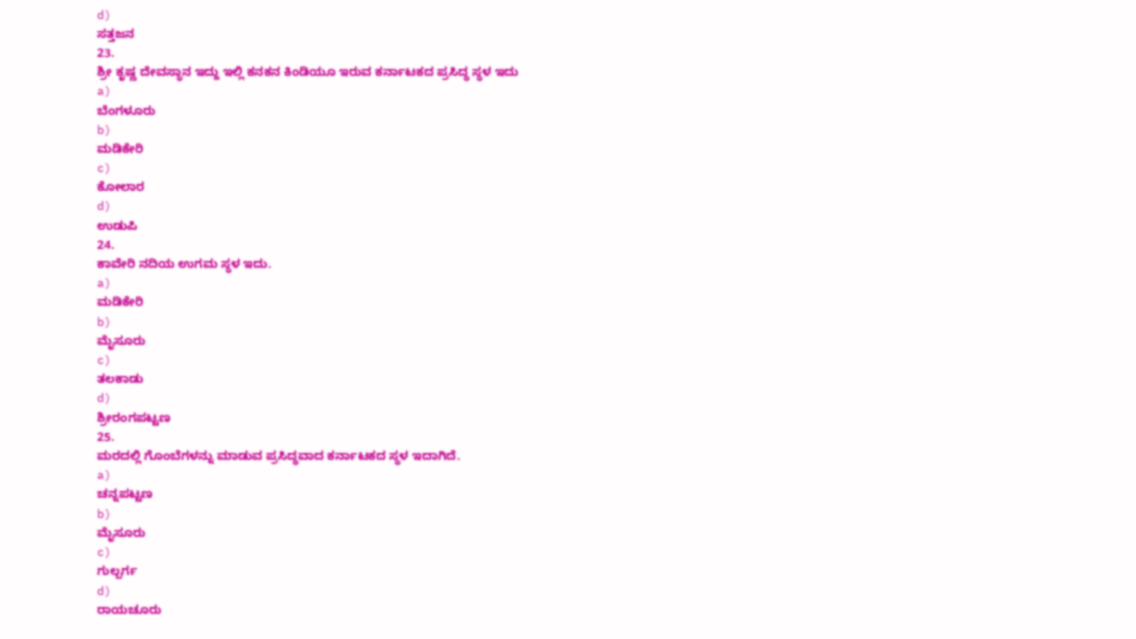d)
ಸತ್ತಜನ
23.
ಶ್ರೀ ಕೃಷ್ಣ ದೇವಸ್ಥಾನ ಇದ್ದು ಇಲ್ಲಿ ಕನಕನ ಕಿಂಡಿಯೂ ಇರುವ ಕರ್ನಾಟಕದ ಪ್ರಸಿದ್ಧ ಸ್ಥಳ ಇದು
a)
ಬೆಂಗಳೂರು
b)
ಮಡಿಕೇರಿ
c)
ಕೋಲಾರ
d)
ಉಡುಪಿ
24.
ಕಾವೇರಿ ನದಿಯ ಉಗಮ ಸ್ಥಳ ಇದು.
a)
ಮಡಿಕೇರಿ
b)
ಮೈಸೂರು
c)
ತಲಕಾಡು
d)
ಶ್ರೀರಂಗಪಟ್ಟಣ
25.
ಮರದಲ್ಲಿ ಗೊಂಬೆಗಳನ್ನು ಮಾಡುವ ಪ್ರಸಿದ್ಧವಾದ ಕರ್ನಾಟಕದ ಸ್ಥಳ ಇದಾಗಿದೆ.
a)
ಚನ್ನಪಟ್ಟಣ
b)
ಮೈಸೂರು
c)
ಗುಲ್ಬರ್ಗ
d)
ರಾಯಚೂರು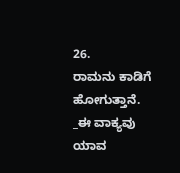26.
ರಾಮನು ಕಾಡಿಗೆ ಹೋಗುತ್ತಾನೆ. _ಈ ವಾಕ್ಯವು ಯಾವ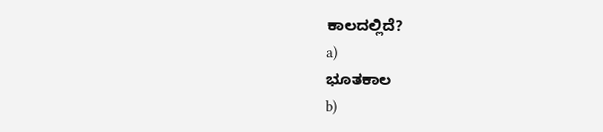ಕಾಲದಲ್ಲಿದೆ?
a)
ಭೂತಕಾಲ
b)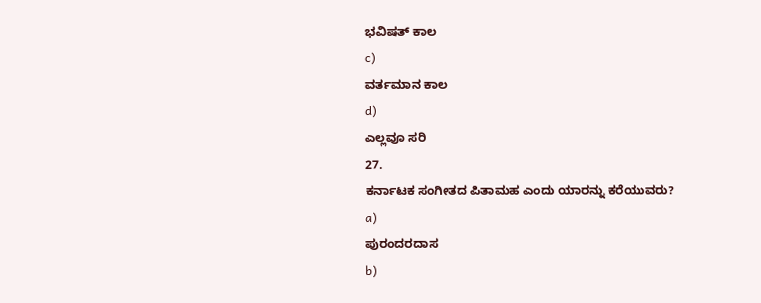ಭವಿಷತ್ ಕಾಲ
c)
ವರ್ತಮಾನ ಕಾಲ
d)
ಎಲ್ಲವೂ ಸರಿ
27.
ಕರ್ನಾಟಕ ಸಂಗೀತದ ಪಿತಾಮಹ ಎಂದು ಯಾರನ್ನು ಕರೆಯುವರು?
a)
ಪುರಂದರದಾಸ
b)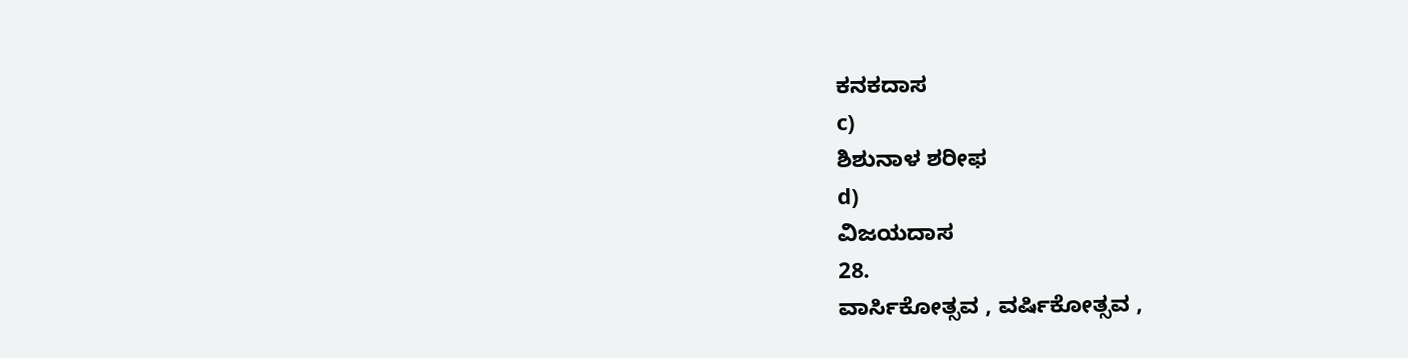ಕನಕದಾಸ
c)
ಶಿಶುನಾಳ ಶರೀಫ
d)
ವಿಜಯದಾಸ
28.
ವಾರ್ಸಿಕೋತ್ಸವ , ವರ್ಷಿಕೋತ್ಸವ ,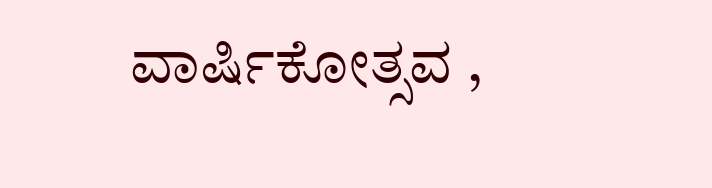ವಾರ್ಷಿಕೋತ್ಸವ ,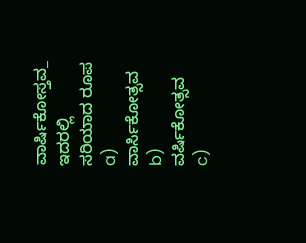ವಾರ್ಷಿಕೋಸ್ತವ_ ಇದರಲ್ಲಿ ಸರಿಯಾದ ರೂಪ
a)
ವಾರ್ಸಿಕೋತ್ಸವ
b)
ವರ್ಷಿಕೋತ್ಸವ
c)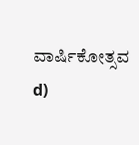ವಾರ್ಷಿಕೋತ್ಸವ
d)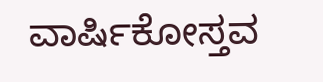ವಾರ್ಷಿಕೋಸ್ತವ